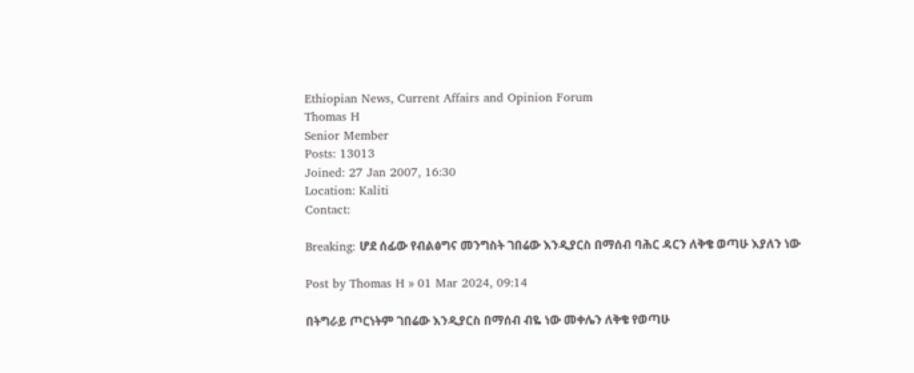Ethiopian News, Current Affairs and Opinion Forum
Thomas H
Senior Member
Posts: 13013
Joined: 27 Jan 2007, 16:30
Location: Kaliti
Contact:

Breaking: ሆደ ሰፊው የብልፅግና መንግስት ገበሬው እንዲያርስ በማሰብ ባሕር ዳርን ለቅቄ ወጣሁ እያለን ነው

Post by Thomas H » 01 Mar 2024, 09:14

በትግራይ ጦርነትም ገበሬው እንዲያርስ በማሰብ ብዬ ነው መቀሌን ለቅቄ የወጣሁ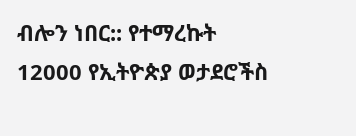ብሎን ነበር:: የተማረኩት 12000 የኢትዮጵያ ወታደሮችስ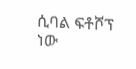ሲባል ፍቶሾፕ ነው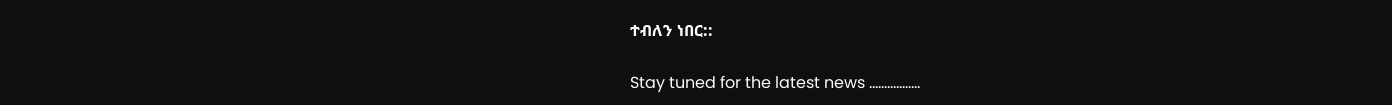ተብለን ነበር::

Stay tuned for the latest news .................